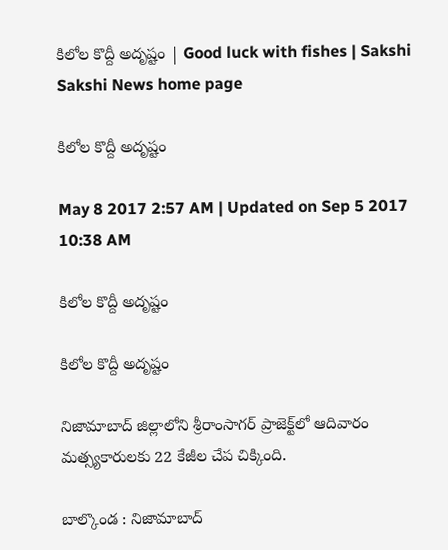కిలోల కొద్దీ అదృష్టం | Good luck with fishes | Sakshi
Sakshi News home page

కిలోల కొద్దీ అదృష్టం

May 8 2017 2:57 AM | Updated on Sep 5 2017 10:38 AM

కిలోల కొద్దీ అదృష్టం

కిలోల కొద్దీ అదృష్టం

నిజామాబాద్‌ జిల్లాలోని శ్రీరాంసాగర్‌ ప్రాజెక్ట్‌లో ఆదివారం మత్స్యకారులకు 22 కేజీల చేప చిక్కింది.

బాల్కొండ : నిజామాబాద్‌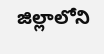జిల్లాలోని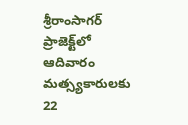శ్రీరాంసాగర్‌ ప్రాజెక్ట్‌లో ఆదివారం మత్స్యకారులకు 22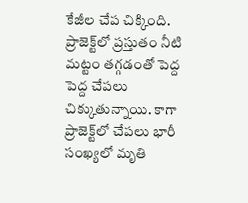కేజీల చేప చిక్కింది. ప్రాజెక్ట్‌లో ప్రస్తుతం నీటి మట్టం తగ్గడంతో పెద్ద పెద్ద చేపలు చిక్కుతున్నాయి. కాగా ప్రాజెక్ట్‌లో చేపలు భారీ సంఖ్యలో మృతి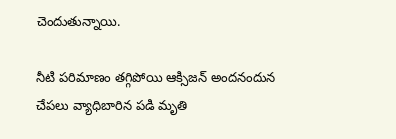చెందుతున్నాయి.

నీటి పరిమాణం తగ్గిపోయి ఆక్సిజన్‌ అందనందున చేపలు వ్యాధిబారిన పడి మృతి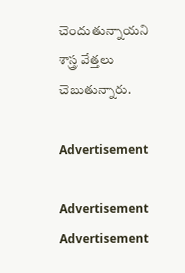చెందుతున్నాయని  శాస్త్ర వేత్తలు చెబుతున్నారు.

Advertisement

Advertisement
Advertisement